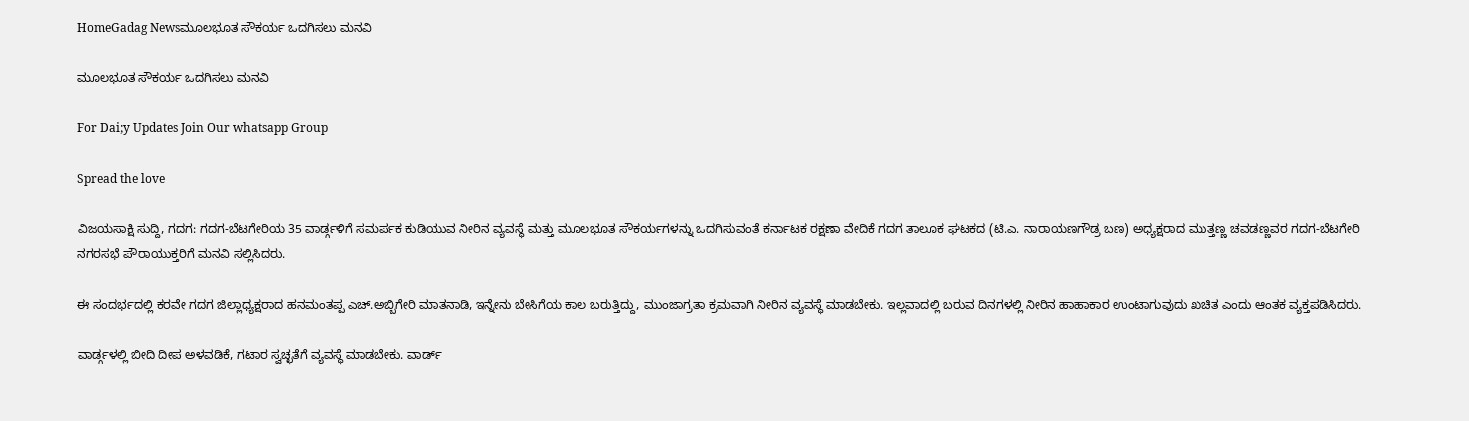HomeGadag Newsಮೂಲಭೂತ ಸೌಕರ್ಯ ಒದಗಿಸಲು ಮನವಿ

ಮೂಲಭೂತ ಸೌಕರ್ಯ ಒದಗಿಸಲು ಮನವಿ

For Dai;y Updates Join Our whatsapp Group

Spread the love

ವಿಜಯಸಾಕ್ಷಿ ಸುದ್ದಿ, ಗದಗ: ಗದಗ-ಬೆಟಗೇರಿಯ 35 ವಾರ್ಡ್ಗಳಿಗೆ ಸಮರ್ಪಕ ಕುಡಿಯುವ ನೀರಿನ ವ್ಯವಸ್ಥೆ ಮತ್ತು ಮೂಲಭೂತ ಸೌಕರ್ಯಗಳನ್ನು ಒದಗಿಸುವಂತೆ ಕರ್ನಾಟಕ ರಕ್ಷಣಾ ವೇದಿಕೆ ಗದಗ ತಾಲೂಕ ಘಟಕದ (ಟಿ.ಎ. ನಾರಾಯಣಗೌಡ್ರ ಬಣ) ಅಧ್ಯಕ್ಷರಾದ ಮುತ್ತಣ್ಣ ಚವಡಣ್ಣವರ ಗದಗ-ಬೆಟಗೇರಿ ನಗರಸಭೆ ಪೌರಾಯುಕ್ತರಿಗೆ ಮನವಿ ಸಲ್ಲಿಸಿದರು.

ಈ ಸಂದರ್ಭದಲ್ಲಿ ಕರವೇ ಗದಗ ಜಿಲ್ಲಾಧ್ಯಕ್ಷರಾದ ಹನಮಂತಪ್ಪ ಎಚ್.ಅಬ್ಬಿಗೇರಿ ಮಾತನಾಡಿ, ಇನ್ನೇನು ಬೇಸಿಗೆಯ ಕಾಲ ಬರುತ್ತಿದ್ದು, ಮುಂಜಾಗ್ರತಾ ಕ್ರಮವಾಗಿ ನೀರಿನ ವ್ಯವಸ್ಥೆ ಮಾಡಬೇಕು. ಇಲ್ಲವಾದಲ್ಲಿ ಬರುವ ದಿನಗಳಲ್ಲಿ ನೀರಿನ ಹಾಹಾಕಾರ ಉಂಟಾಗುವುದು ಖಚಿತ ಎಂದು ಆಂತಕ ವ್ಯಕ್ತಪಡಿಸಿದರು.

ವಾರ್ಡ್ಗಳಲ್ಲಿ ಬೀದಿ ದೀಪ ಅಳವಡಿಕೆ, ಗಟಾರ ಸ್ವಚ್ಛತೆಗೆ ವ್ಯವಸ್ಥೆ ಮಾಡಬೇಕು. ವಾರ್ಡ್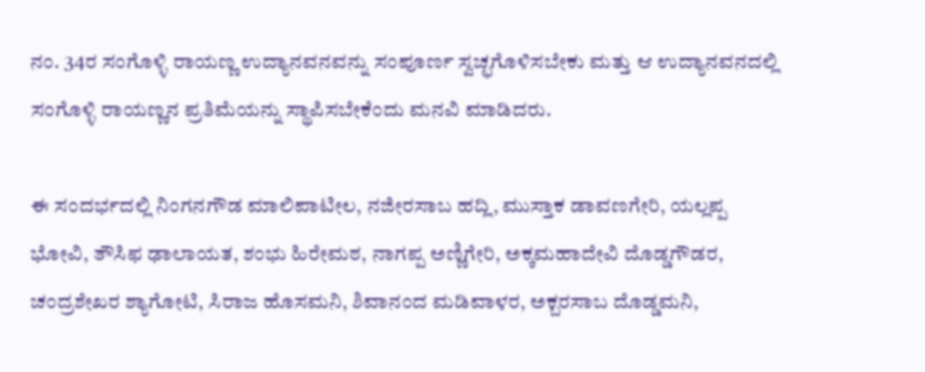ನಂ. 34ರ ಸಂಗೊಳ್ಳಿ ರಾಯಣ್ಣ ಉದ್ಯಾನವನವನ್ನು ಸಂಪೂರ್ಣ ಸ್ವಚ್ಛಗೊಳಿಸಬೇಕು ಮತ್ತು ಆ ಉದ್ಯಾನವನದಲ್ಲಿ ಸಂಗೊಳ್ಳಿ ರಾಯಣ್ಣನ ಪ್ರತಿಮೆಯನ್ನು ಸ್ಥಾಪಿಸಬೇಕೆಂದು ಮನವಿ ಮಾಡಿದರು.

ಈ ಸಂದರ್ಭದಲ್ಲಿ ನಿಂಗನಗೌಡ ಮಾಲಿಪಾಟೀಲ, ನಜೀರಸಾಬ ಹದ್ಲಿ, ಮುಸ್ತಾಕ ಡಾವಣಗೇರಿ, ಯಲ್ಲಪ್ಪ ಭೋವಿ, ತೌಸಿಫ ಢಾಲಾಯತ, ಶಂಭು ಹಿರೇಮಠ, ನಾಗಪ್ಪ ಅಣ್ಣಿಗೇರಿ, ಅಕ್ಕಮಹಾದೇವಿ ದೊಡ್ಡಗೌಡರ, ಚಂದ್ರಶೇಖರ ಶ್ಯಾಗೋಟಿ, ಸಿರಾಜ ಹೊಸಮನಿ, ಶಿವಾನಂದ ಮಡಿವಾಳರ, ಅಕ್ಬರಸಾಬ ದೊಡ್ಡಮನಿ,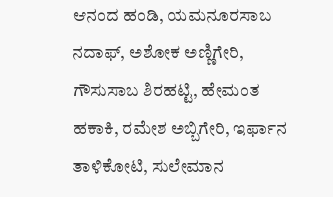ಆನಂದ ಹಂಡಿ, ಯಮನೂರಸಾಬ ನದಾಫ್, ಅಶೋಕ ಅಣ್ಣಿಗೇರಿ, ಗೌಸುಸಾಬ ಶಿರಹಟ್ಟಿ, ಹೇಮಂತ ಹಕಾಕಿ, ರಮೇಶ ಅಬ್ಬಿಗೇರಿ, ಇರ್ಫಾನ ತಾಳಿಕೋಟಿ, ಸುಲೇಮಾನ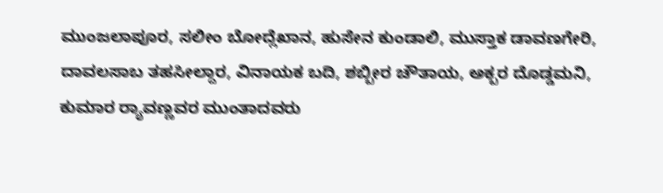ಮುಂಜಲಾಪೂರ, ಸಲೀಂ ಬೋದ್ಲೆಖಾನ, ಹುಸೇನ ಕುಂಡಾಲಿ, ಮುಸ್ತಾಕ ಡಾವಣಗೇರಿ, ದಾವಲಸಾಬ ತಹಸೀಲ್ದಾರ, ವಿನಾಯಕ ಬದಿ, ಶಬ್ಬೀರ ಚೌತಾಯ, ಅಕ್ಬರ ದೊಡ್ಡಮನಿ, ಕುಮಾರ ರ‍್ಯಾವಣ್ಣವರ ಮುಂತಾದವರು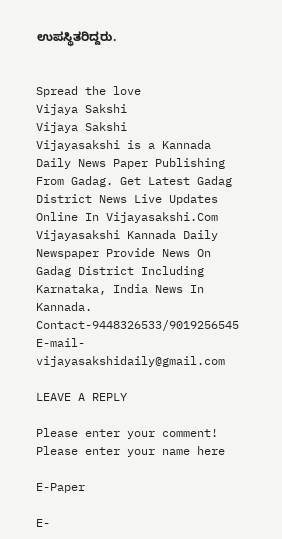ಉಪಸ್ಥಿತರಿದ್ದರು.


Spread the love
Vijaya Sakshi
Vijaya Sakshi
Vijayasakshi is a Kannada Daily News Paper Publishing From Gadag. Get Latest Gadag District News Live Updates Online In Vijayasakshi.Com Vijayasakshi Kannada Daily Newspaper Provide News On Gadag District Including Karnataka, India News In Kannada. Contact-9448326533/9019256545 E-mail-vijayasakshidaily@gmail.com

LEAVE A REPLY

Please enter your comment!
Please enter your name here

E-Paper

E-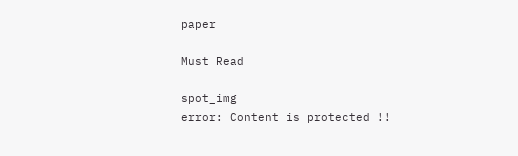paper

Must Read

spot_img
error: Content is protected !!